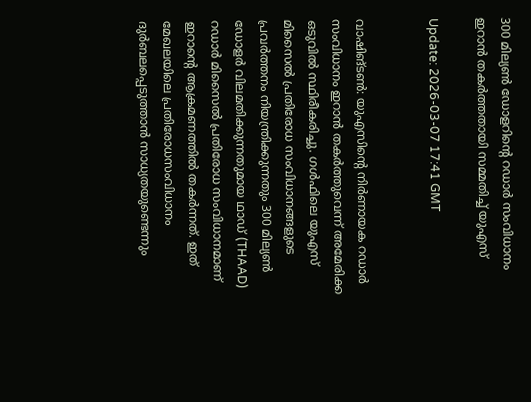300 മില്യണ്‍ ഡോളറിന്റെ റഡാര്‍ സംവിധാനം ഇറാന്‍ തകര്‍ത്തതായി സമ്മതിച്ച് യുഎസ്

Update: 2026-03-07 17:41 GMT


വാഷിങ്ടണ്‍: യുഎസിന്റെ നിര്‍ണായക റഡാര്‍ സംവിധാനം ഇറാന്‍ തകര്‍ത്തുവെന്ന് അമേരിക്ക ഒടുവില്‍ സ്ഥിരീകരിച്ചു. ഗള്‍ഫിലെ യുഎസ് മിസൈല്‍ പ്രതിരോധ സംവിധാനങ്ങളുടെ പ്രവര്‍ത്തനം നിയന്ത്രിക്കുന്നതും 300 മില്യണ്‍ ഡോളര്‍ വിലമതിക്കുന്നതുമായ ഥാഡ് (THAAD) റഡാര്‍ മിസൈല്‍ പ്രതിരോധ സംവിധാനമാണ് ഇറാന്റെ ആക്രമണത്തില്‍ തകര്‍ന്നത്. ഇത് മേഖലയിലെ പ്രതിരോധസംവിധാനം ദുര്‍ബലപ്പെടുത്താന്‍ സാധ്യതയുണ്ടെന്നും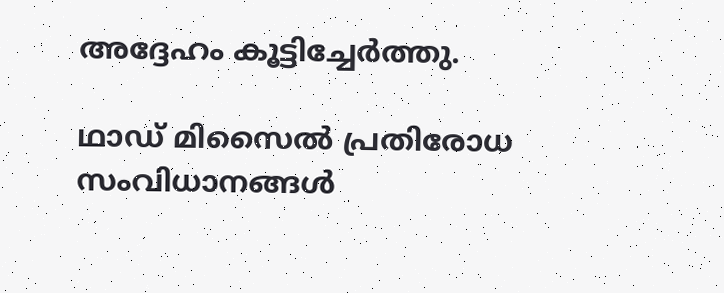അദ്ദേഹം കൂട്ടിച്ചേര്‍ത്തു.

ഥാഡ് മിസൈല്‍ പ്രതിരോധ സംവിധാനങ്ങള്‍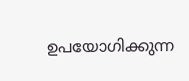ഉപയോഗിക്കുന്ന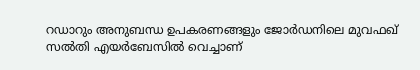റഡാറും അനുബന്ധ ഉപകരണങ്ങളും ജോര്‍ഡനിലെ മുവഫഖ് സല്‍തി എയര്‍ബേസില്‍ വെച്ചാണ്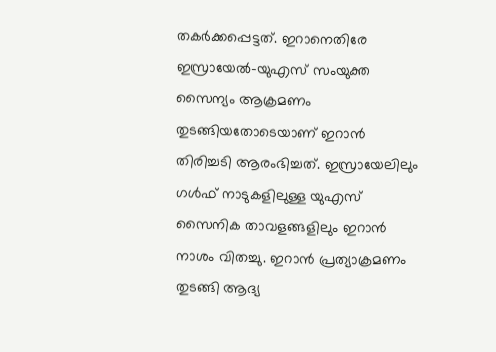തകര്‍ക്കപ്പെട്ടത്. ഇറാനെതിരേ ഇസ്രായേല്‍-യുഎസ് സംയുക്ത സൈന്യം ആക്രമണം തുടങ്ങിയതോടെയാണ് ഇറാന്‍ തിരിച്ചടി ആരംഭിച്ചത്. ഇസ്രായേലിലും ഗള്‍ഫ് നാടുകളിലുള്ള യുഎസ് സൈനിക താവളങ്ങളിലും ഇറാന്‍ നാശം വിതച്ചു. ഇറാന്‍ പ്രത്യാക്രമണം തുടങ്ങി ആദ്യ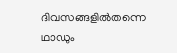ദിവസങ്ങളില്‍തന്നെ ഥാഡും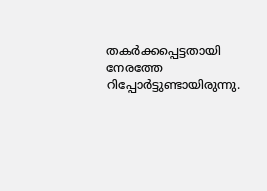തകര്‍ക്കപ്പെട്ടതായി നേരത്തേ റിപ്പോര്‍ട്ടുണ്ടായിരുന്നു.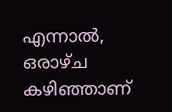എന്നാല്‍, ഒരാഴ്ച കഴിഞ്ഞാണ്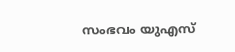സംഭവം യുഎസ്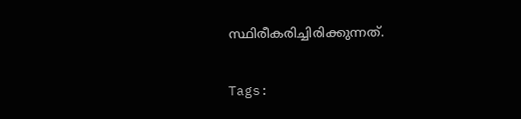സ്ഥിരീകരിച്ചിരിക്കുന്നത്.

Tags: